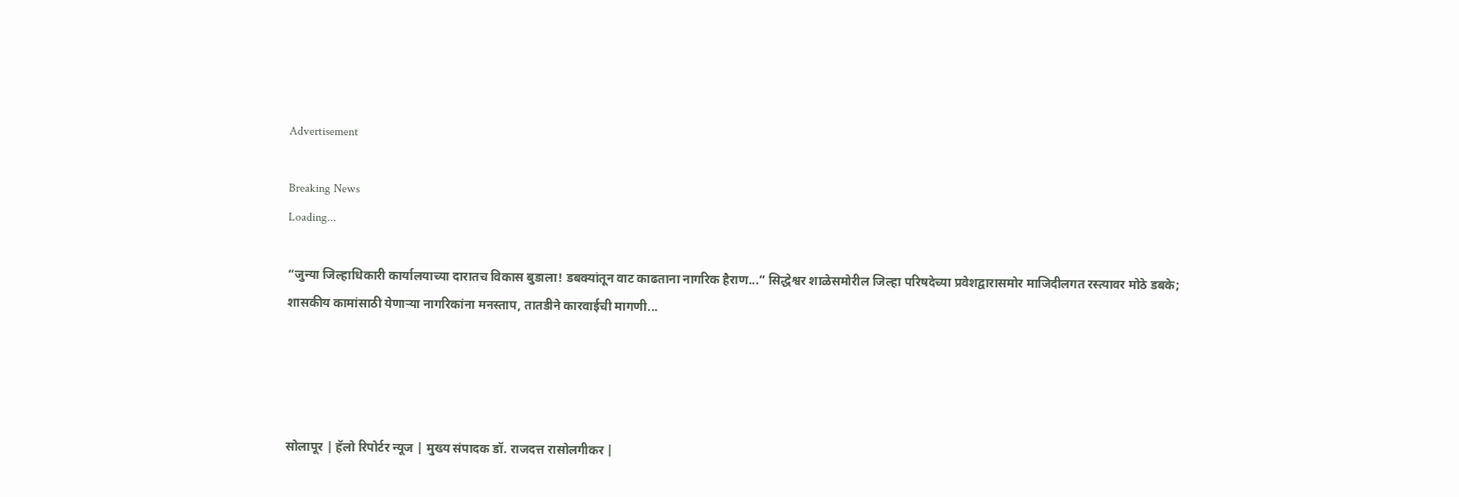Advertisement

Breaking News
Loading...

“जुन्या जिल्हाधिकारी कार्यालयाच्या दारातच विकास बुडाला! डबक्यांतून वाट काढताना नागरिक हैराण...” सिद्धेश्वर शाळेसमोरील जिल्हा परिषदेच्या प्रवेशद्वारासमोर माजिदीलगत रस्त्यावर मोठे डबके; शासकीय कामांसाठी येणाऱ्या नागरिकांना मनस्ताप, तातडीने कारवाईची मागणी...




सोलापूर | हॅलो रिपोर्टर न्यूज | मुख्य संपादक डॉ. राजदत्त रासोलगीकर |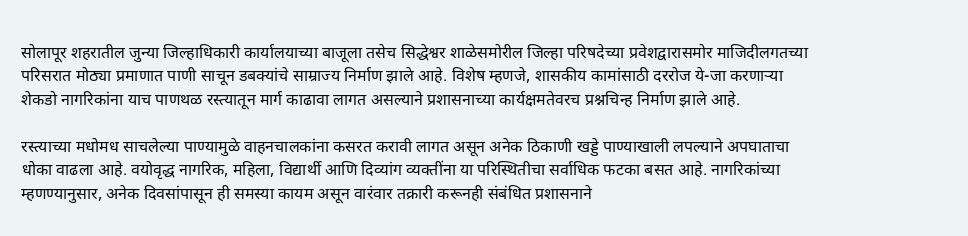सोलापूर शहरातील जुन्या जिल्हाधिकारी कार्यालयाच्या बाजूला तसेच सिद्धेश्वर शाळेसमोरील जिल्हा परिषदेच्या प्रवेशद्वारासमोर माजिदीलगतच्या परिसरात मोठ्या प्रमाणात पाणी साचून डबक्यांचे साम्राज्य निर्माण झाले आहे. विशेष म्हणजे, शासकीय कामांसाठी दररोज ये-जा करणाऱ्या शेकडो नागरिकांना याच पाणथळ रस्त्यातून मार्ग काढावा लागत असल्याने प्रशासनाच्या कार्यक्षमतेवरच प्रश्नचिन्ह निर्माण झाले आहे.

रस्त्याच्या मधोमध साचलेल्या पाण्यामुळे वाहनचालकांना कसरत करावी लागत असून अनेक ठिकाणी खड्डे पाण्याखाली लपल्याने अपघाताचा धोका वाढला आहे. वयोवृद्ध नागरिक, महिला, विद्यार्थी आणि दिव्यांग व्यक्तींना या परिस्थितीचा सर्वाधिक फटका बसत आहे. नागरिकांच्या म्हणण्यानुसार, अनेक दिवसांपासून ही समस्या कायम असून वारंवार तक्रारी करूनही संबंधित प्रशासनाने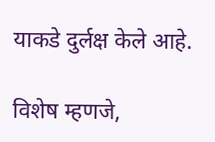याकडे दुर्लक्ष केले आहे.

विशेष म्हणजे,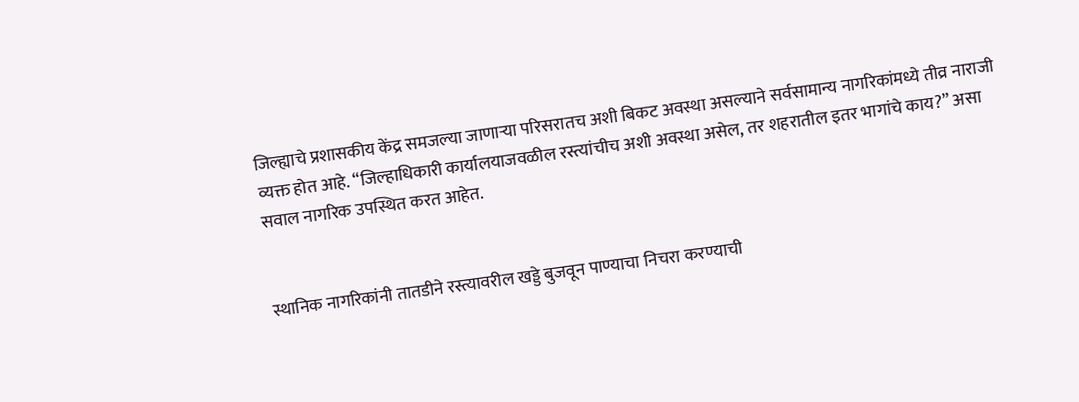जिल्ह्याचे प्रशासकीय केंद्र समजल्या जाणाऱ्या परिसरातच अशी बिकट अवस्था असल्याने सर्वसामान्य नागरिकांमध्ये तीव्र नाराजी व्यक्त होत आहे. “जिल्हाधिकारी कार्यालयाजवळील रस्त्यांचीच अशी अवस्था असेल, तर शहरातील इतर भागांचे काय?” असा सवाल नागरिक उपस्थित करत आहेत.


स्थानिक नागरिकांनी तातडीने रस्त्यावरील खड्डे बुजवून पाण्याचा निचरा करण्याची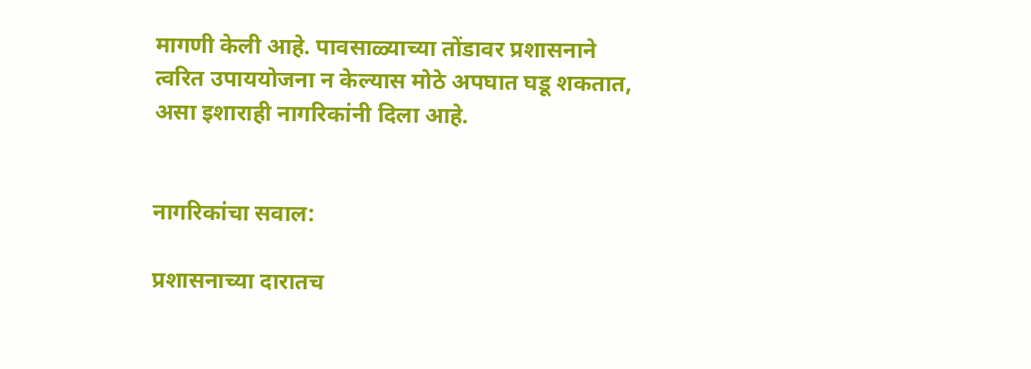मागणी केली आहे. पावसाळ्याच्या तोंडावर प्रशासनाने त्वरित उपाययोजना न केल्यास मोठे अपघात घडू शकतात, असा इशाराही नागरिकांनी दिला आहे.


नागरिकांचा सवाल:

प्रशासनाच्या दारातच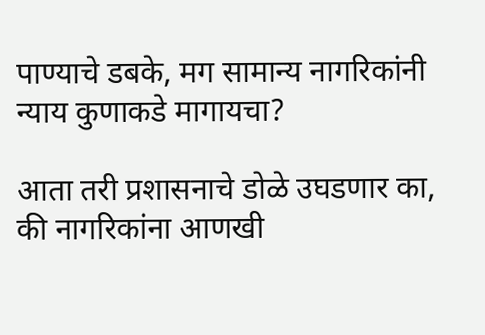पाण्याचे डबके, मग सामान्य नागरिकांनी न्याय कुणाकडे मागायचा?

आता तरी प्रशासनाचे डोळे उघडणार का, की नागरिकांना आणखी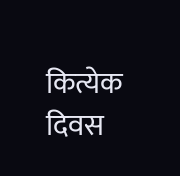कित्येक दिवस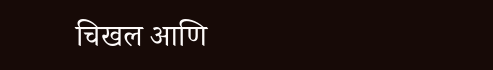चिखल आणि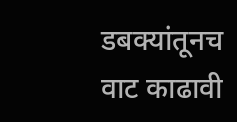डबक्यांतूनच वाट काढावी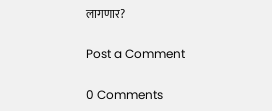लागणार?

Post a Comment

0 Comments